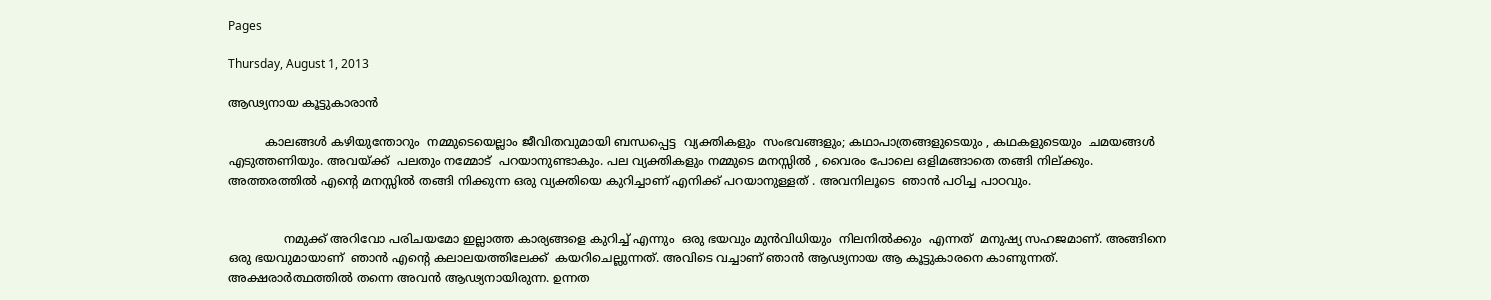Pages

Thursday, August 1, 2013

ആഢ്യനായ കൂട്ടുകാരാൻ

          കാലങ്ങൾ കഴിയുന്തോറും  നമ്മുടെയെല്ലാം ജീവിതവുമായി ബന്ധപ്പെട്ട  വ്യക്തികളും  സംഭവങ്ങളും; കഥാപാത്രങ്ങളുടെയും , കഥകളുടെയും  ചമയങ്ങൾ എടുത്തണിയും. അവയ്ക്ക്  പലതും നമ്മോട്  പറയാനുണ്ടാകും. പല വ്യക്തികളും നമ്മുടെ മനസ്സിൽ , വൈരം പോലെ ഒളിമങ്ങാതെ തങ്ങി നില്ക്കും. അത്തരത്തിൽ എന്റെ മനസ്സിൽ തങ്ങി നിക്കുന്ന ഒരു വ്യക്തിയെ കുറിച്ചാണ് എനിക്ക് പറയാനുള്ളത് . അവനിലൂടെ  ഞാൻ പഠിച്ച പാഠവും.


               നമുക്ക് അറിവോ പരിചയമോ ഇല്ലാത്ത കാര്യങ്ങളെ കുറിച്ച് എന്നും  ഒരു ഭയവും മുൻവിധിയും  നിലനിൽക്കും  എന്നത്  മനുഷ്യ സഹജമാണ്. അങ്ങിനെ ഒരു ഭയവുമായാണ്  ഞാൻ എന്റെ കലാലയത്തിലേക്ക്  കയറിചെല്ലുന്നത്‌. അവിടെ വച്ചാണ് ഞാൻ ആഢ്യനായ ആ കൂട്ടുകാരനെ കാണുന്നത്. അക്ഷരാർത്ഥത്തിൽ തന്നെ അവൻ ആഢ്യനായിരുന്ന. ഉന്നത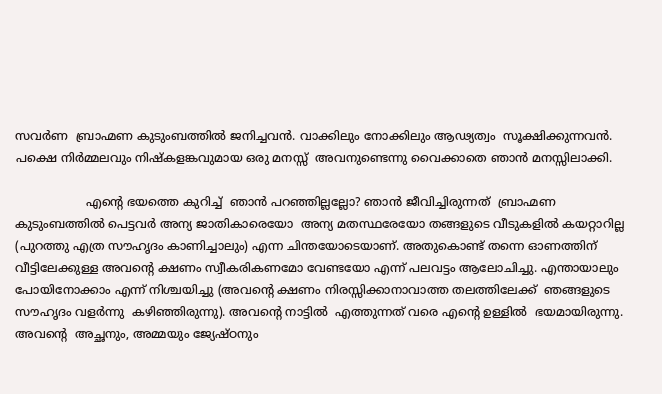സവർണ  ബ്രാഹ്മണ കുടുംബത്തിൽ ജനിച്ചവൻ. വാക്കിലും നോക്കിലും ആഢ്യത്വം  സൂക്ഷിക്കുന്നവൻ. പക്ഷെ നിർമ്മലവും നിഷ്കളങ്കവുമായ ഒരു മനസ്സ്  അവനുണ്ടെന്നു വൈക്കാതെ ഞാൻ മനസ്സിലാക്കി.

                   എന്റെ ഭയത്തെ കുറിച്ച്  ഞാൻ പറഞ്ഞില്ലല്ലോ? ഞാൻ ജീവിച്ചിരുന്നത്  ബ്രാഹ്മണ കുടുംബത്തിൽ പെട്ടവർ അന്യ ജാതികാരെയോ  അന്യ മതസ്ഥരേയോ തങ്ങളുടെ വീടുകളിൽ കയറ്റാറില്ല (പുറത്തു എത്ര സൗഹൃദം കാണിച്ചാലും) എന്ന ചിന്തയോടെയാണ്. അതുകൊണ്ട് തന്നെ ഓണത്തിന്  വീട്ടിലേക്കുള്ള അവന്റെ ക്ഷണം സ്വീകരികണമോ വേണ്ടയോ എന്ന് പലവട്ടം ആലോചിച്ചു. എന്തായാലും പോയിനോക്കാം എന്ന് നിശ്ചയിച്ചു (അവന്റെ ക്ഷണം നിരസ്സിക്കാനാവാത്ത തലത്തിലേക്ക്  ഞങ്ങളുടെ സൗഹൃദം വളർന്നു  കഴിഞ്ഞിരുന്നു). അവന്റെ നാട്ടിൽ  എത്തുന്നത് വരെ എന്റെ ഉള്ളിൽ  ഭയമായിരുന്നു. അവന്റെ  അച്ഛനും, അമ്മയും ജ്യേഷ്ഠനും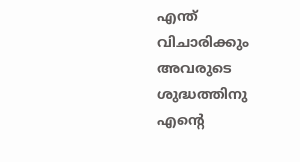എന്ത്  വിചാരിക്കും അവരുടെ ശുദ്ധത്തിനു എന്റെ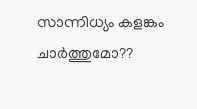സാന്നിധ്യം കളങ്കം ചാർത്തുമോ??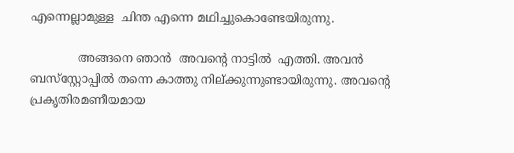എന്നെല്ലാമുള്ള  ചിന്ത എന്നെ മഥിച്ചുകൊണ്ടേയിരുന്നു.

             അങ്ങനെ ഞാൻ  അവന്റെ നാട്ടിൽ  എത്തി. അവൻ ബസ്‌സ്റ്റോപ്പിൽ തന്നെ കാത്തു നില്ക്കുന്നുണ്ടായിരുന്നു. അവന്റെ  പ്രകൃതിരമണീയമായ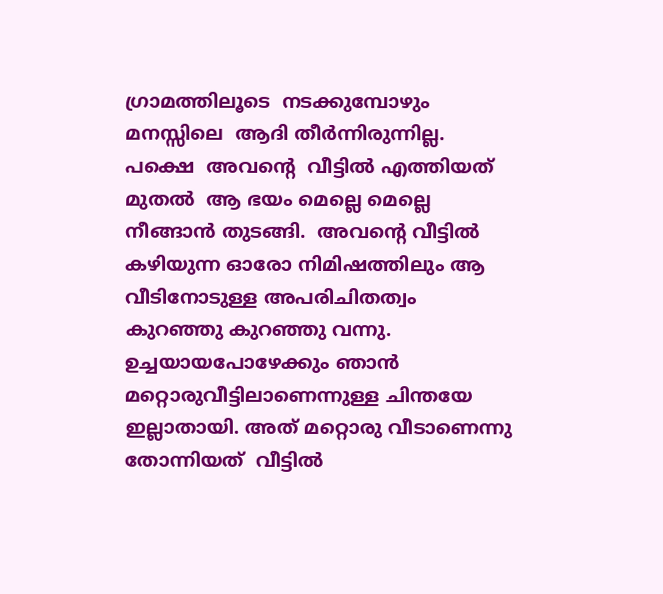ഗ്രാമത്തിലൂടെ  നടക്കുമ്പോഴും മനസ്സിലെ  ആദി തീർന്നിരുന്നില്ല. പക്ഷെ  അവന്റെ  വീട്ടിൽ എത്തിയത് മുതൽ  ആ ഭയം മെല്ലെ മെല്ലെ നീങ്ങാൻ തുടങ്ങി.  അവന്റെ വീട്ടിൽ കഴിയുന്ന ഓരോ നിമിഷത്തിലും ആ വീടിനോടുള്ള അപരിചിതത്വം കുറഞ്ഞു കുറഞ്ഞു വന്നു. ഉച്ചയായപോഴേക്കും ഞാൻ മറ്റൊരുവീട്ടിലാണെന്നുള്ള ചിന്തയേ ഇല്ലാതായി. അത് മറ്റൊരു വീടാണെന്നു  തോന്നിയത്  വീട്ടിൽ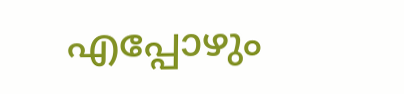എപ്പോഴും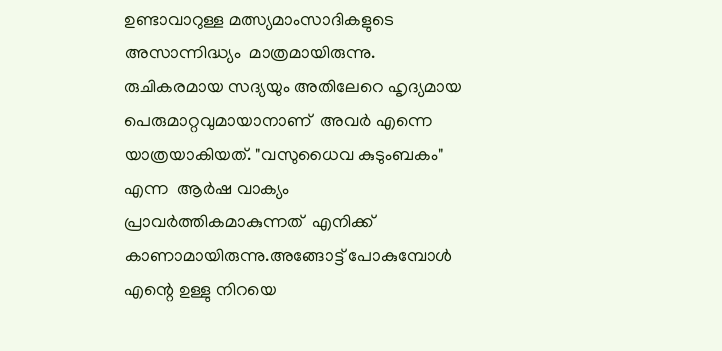ഉണ്ടാവാറുള്ള മത്സ്യമാംസാദികളുടെ അസാന്നിദ്ധ്യം  മാത്രമായിരുന്നു. രുചികരമായ സദ്യയും അതിലേറെ ഹൃദ്യമായ  പെരുമാറ്റവുമായാനാണ്  അവർ എന്നെ യാത്രയാകിയത്. "വസുധൈവ കുടുംബകം" എന്ന  ആർഷ വാക്യം പ്രാവർത്തികമാകുന്നത്  എനിക്ക്  കാണാമായിരുന്നു.അങ്ങോട്ട്‌ പോകുമ്പോൾ എന്റെ ഉള്ളു നിറയെ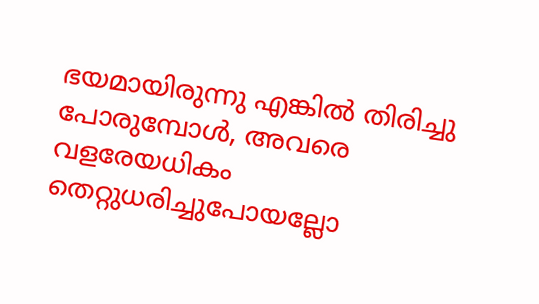ഭയമായിരുന്നു എങ്കിൽ തിരിച്ചു പോരുമ്പോൾ, അവരെ വളരേയധികം  തെറ്റുധരിച്ചുപോയല്ലോ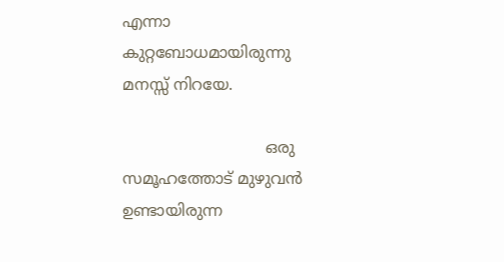എന്നാ കുറ്റബോധമായിരുന്നു  മനസ്സ് നിറയേ.

                             ഒരു സമൂഹത്തോട് മുഴുവൻ ഉണ്ടായിരുന്ന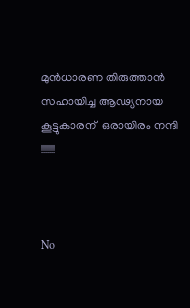മുൻധാരണ തിരുത്താൻ സഹായിച്ച ആഢ്യനായ കൂട്ടുകാരന്  ഒരായിരം നന്ദി !!!!!!!



No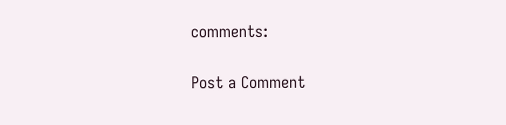comments:

Post a Comment